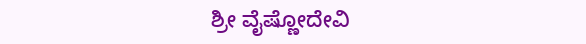ಶ್ರೀ ವೈಷ್ಣೋದೇವಿ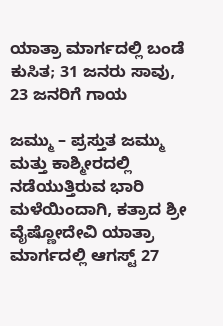ಯಾತ್ರಾ ಮಾರ್ಗದಲ್ಲಿ ಬಂಡೆ ಕುಸಿತ; 31 ಜನರು ಸಾವು, 23 ಜನರಿಗೆ ಗಾಯ

ಜಮ್ಮು – ಪ್ರಸ್ತುತ ಜಮ್ಮು ಮತ್ತು ಕಾಶ್ಮೀರದಲ್ಲಿ ನಡೆಯುತ್ತಿರುವ ಭಾರಿ ಮಳೆಯಿಂದಾಗಿ, ಕತ್ರಾದ ಶ್ರೀ ವೈಷ್ಣೋದೇವಿ ಯಾತ್ರಾ ಮಾರ್ಗದಲ್ಲಿ ಆಗಸ್ಟ್ 27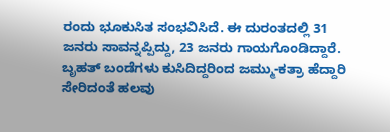ರಂದು ಭೂಕುಸಿತ ಸಂಭವಿಸಿದೆ. ಈ ದುರಂತದಲ್ಲಿ 31 ಜನರು ಸಾವನ್ನಪ್ಪಿದ್ದು, 23 ಜನರು ಗಾಯಗೊಂಡಿದ್ದಾರೆ. ಬೃಹತ್ ಬಂಡೆಗಳು ಕುಸಿದಿದ್ದರಿಂದ ಜಮ್ಮು-ಕತ್ರಾ ಹೆದ್ದಾರಿ ಸೇರಿದಂತೆ ಹಲವು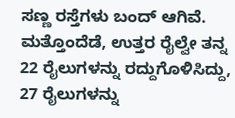ಸಣ್ಣ ರಸ್ತೆಗಳು ಬಂದ್ ಆಗಿವೆ. ಮತ್ತೊಂದೆಡೆ, ಉತ್ತರ ರೈಲ್ವೇ ತನ್ನ 22 ರೈಲುಗಳನ್ನು ರದ್ದುಗೊಳಿಸಿದ್ದು, 27 ರೈಲುಗಳನ್ನು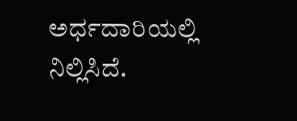ಅರ್ಧದಾರಿಯಲ್ಲಿ ನಿಲ್ಲಿಸಿದೆ.